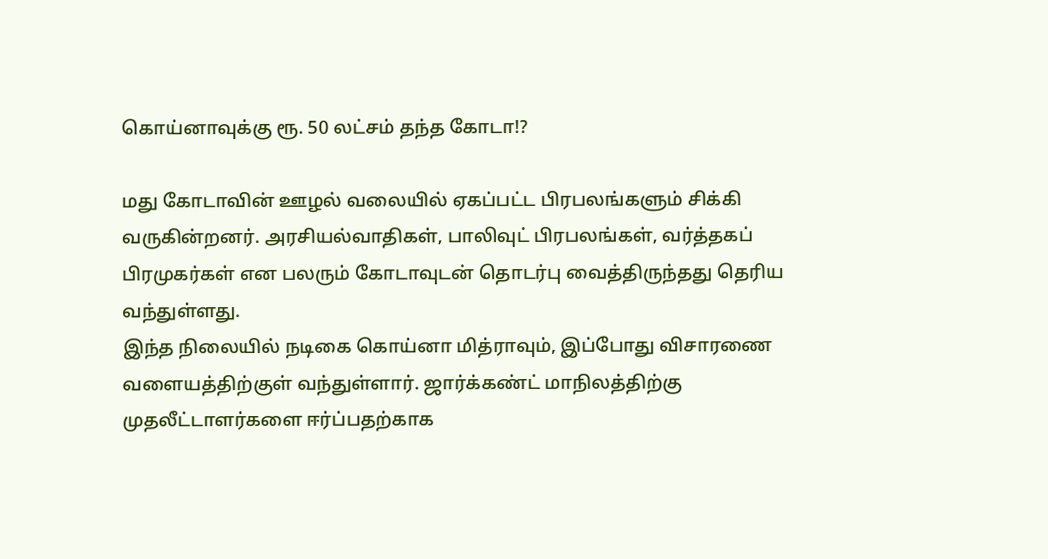கொய்னாவுக்கு ரூ. 50 லட்சம் தந்த கோடா!?

மது கோடாவின் ஊழல் வலையில் ஏகப்பட்ட பிரபலங்களும் சிக்கி வருகின்றனர். அரசியல்வாதிகள், பாலிவுட் பிரபலங்கள், வர்த்தகப் பிரமுகர்கள் என பலரும் கோடாவுடன் தொடர்பு வைத்திருந்தது தெரிய வந்துள்ளது.
இந்த நிலையில் நடிகை கொய்னா மித்ராவும், இப்போது விசாரணை வளையத்திற்குள் வந்துள்ளார். ஜார்க்கண்ட் மாநிலத்திற்கு முதலீட்டாளர்களை ஈர்ப்பதற்காக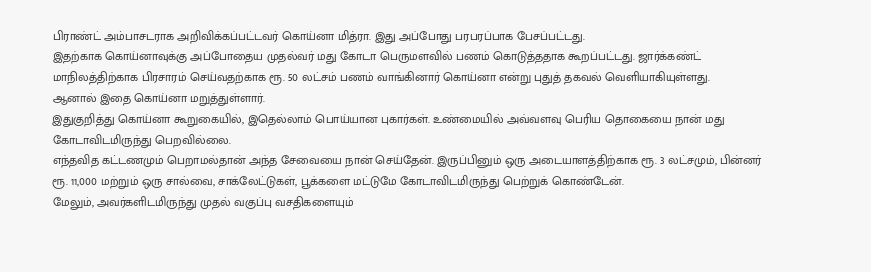பிராண்ட் அம்பாசடராக அறிவிக்கப்பட்டவர் கொய்னா மித்ரா. இது அப்போது பரபரப்பாக பேசப்பட்டது.
இதற்காக கொய்னாவுக்கு அப்போதைய முதல்வர் மது கோடா பெருமளவில் பணம் கொடுத்ததாக கூறப்பட்டது. ஜார்க்கண்ட் மாநிலத்திற்காக பிரசாரம் செய்வதற்காக ரூ. 50 லட்சம் பணம் வாங்கினார் கொய்னா என்று புதுத் தகவல் வெளியாகியுள்ளது.
ஆனால் இதை கொய்னா மறுத்துள்ளார்.
இதுகுறித்து கொய்னா கூறுகையில், இதெல்லாம் பொய்யான புகார்கள். உண்மையில் அவ்வளவு பெரிய தொகையை நான் மது கோடாவிடமிருந்து பெறவில்லை.
எந்தவித கட்டணமும் பெறாமல்தான் அந்த சேவையை நான் செய்தேன். இருப்பினும் ஒரு அடையாளத்திற்காக ரூ. 3 லட்சமும், பின்னர் ரூ. 11,000 மற்றும் ஒரு சால்வை, சாக்லேட்டுகள், பூக்களை மட்டுமே கோடாவிடமிருந்து பெற்றுக் கொண்டேன்.
மேலும், அவர்களிடமிருந்து முதல் வகுப்பு வசதிகளையும்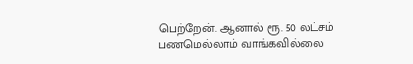பெற்றேன். ஆனால் ரூ. 50 லட்சம் பணமெல்லாம் வாங்கவில்லை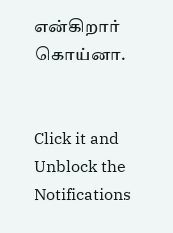என்கிறார் கொய்னா.


Click it and Unblock the Notifications